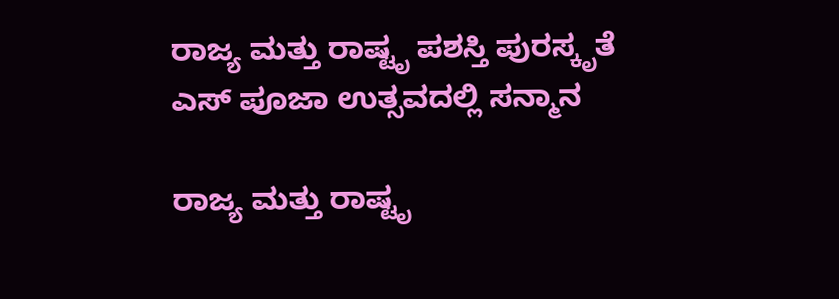ರಾಜ್ಯ ಮತ್ತು ರಾಷ್ಟೃ ಪಶಸ್ತಿ ಪುರಸ್ಕೃತೆ ಎಸ್ ಪೂಜಾ ಉತ್ಸವದಲ್ಲಿ ಸನ್ಮಾನ

ರಾಜ್ಯ ಮತ್ತು ರಾಷ್ಟೃ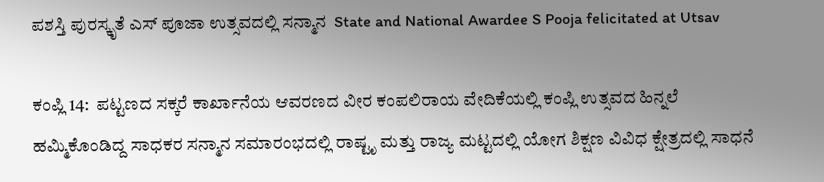ಪಶಸ್ತಿ ಪುರಸ್ಕೃತೆ ಎಸ್ ಪೂಜಾ ಉತ್ಸವದಲ್ಲಿ ಸನ್ಮಾನ  State and National Awardee S Pooja felicitated at Utsav

ಕಂಪ್ಲಿ 14:  ಪಟ್ಟಣದ ಸಕ್ಕರೆ ಕಾರ್ಖಾನೆಯ ಆವರಣದ ವೀರ ಕಂಪಲಿರಾಯ ವೇದಿಕೆಯಲ್ಲಿ ಕಂಪ್ಲಿ ಉತ್ಸವದ ಹಿನ್ನಲೆ ಹಮ್ಮಿಕೊಂಡಿದ್ದ ಸಾಧಕರ ಸನ್ಮಾನ ಸಮಾರಂಭದಲ್ಲಿ ರಾಷ್ಟೃ ಮತ್ತು ರಾಜ್ಯ ಮಟ್ಟದಲ್ಲಿ ಯೋಗ ಶಿಕ್ಷಣ ವಿವಿಧ ಕ್ಷೇತ್ರದಲ್ಲಿ ಸಾಧನೆ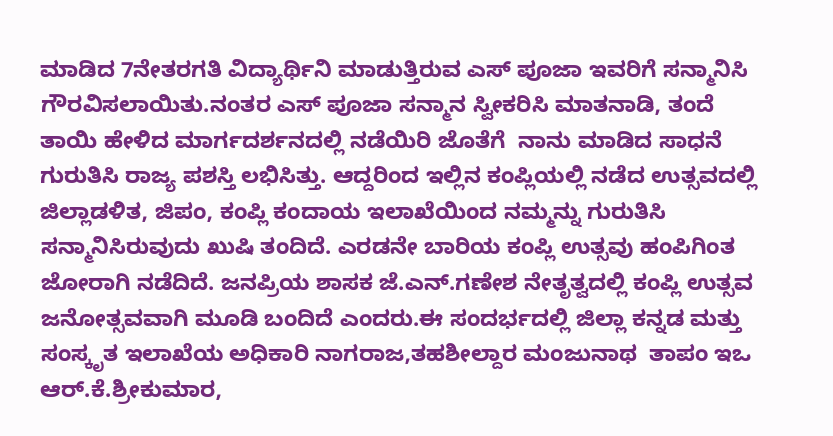ಮಾಡಿದ 7ನೇತರಗತಿ ವಿದ್ಯಾರ್ಥಿನಿ ಮಾಡುತ್ತಿರುವ ಎಸ್ ಪೂಜಾ ಇವರಿಗೆ ಸನ್ಮಾನಿಸಿ ಗೌರವಿಸಲಾಯಿತು.ನಂತರ ಎಸ್ ಪೂಜಾ ಸನ್ಮಾನ ಸ್ವೀಕರಿಸಿ ಮಾತನಾಡಿ, ತಂದೆ ತಾಯಿ ಹೇಳಿದ ಮಾರ್ಗದರ್ಶನದಲ್ಲಿ ನಡೆಯಿರಿ ಜೊತೆಗೆ  ನಾನು ಮಾಡಿದ ಸಾಧನೆ ಗುರುತಿಸಿ ರಾಜ್ಯ ಪಶಸ್ತಿ ಲಭಿಸಿತ್ತು. ಆದ್ದರಿಂದ ಇಲ್ಲಿನ ಕಂಪ್ಲಿಯಲ್ಲಿ ನಡೆದ ಉತ್ಸವದಲ್ಲಿ ಜಿಲ್ಲಾಡಳಿತ, ಜಿಪಂ, ಕಂಪ್ಲಿ ಕಂದಾಯ ಇಲಾಖೆಯಿಂದ ನಮ್ಮನ್ನು ಗುರುತಿಸಿ ಸನ್ಮಾನಿಸಿರುವುದು ಖುಷಿ ತಂದಿದೆ. ಎರಡನೇ ಬಾರಿಯ ಕಂಪ್ಲಿ ಉತ್ಸವು ಹಂಪಿಗಿಂತ ಜೋರಾಗಿ ನಡೆದಿದೆ. ಜನಪ್ರಿಯ ಶಾಸಕ ಜೆ.ಎನ್‌.ಗಣೇಶ ನೇತೃತ್ವದಲ್ಲಿ ಕಂಪ್ಲಿ ಉತ್ಸವ ಜನೋತ್ಸವವಾಗಿ ಮೂಡಿ ಬಂದಿದೆ ಎಂದರು.ಈ ಸಂದರ್ಭದಲ್ಲಿ ಜಿಲ್ಲಾ ಕನ್ನಡ ಮತ್ತು ಸಂಸ್ಕೃತ ಇಲಾಖೆಯ ಅಧಿಕಾರಿ ನಾಗರಾಜ,ತಹಶೀಲ್ದಾರ ಮಂಜುನಾಥ  ತಾಪಂ ಇಒ ಆರ್‌.ಕೆ.ಶ್ರೀಕುಮಾರ,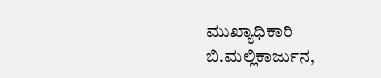ಮುಖ್ಯಾಧಿಕಾರಿ ಬಿ.ಮಲ್ಲಿಕಾರ್ಜುನ,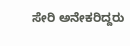ಸೇರಿ ಅನೇಕರಿದ್ದರು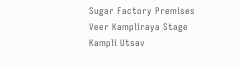Sugar Factory Premises Veer Kampliraya Stage Kampli Utsav